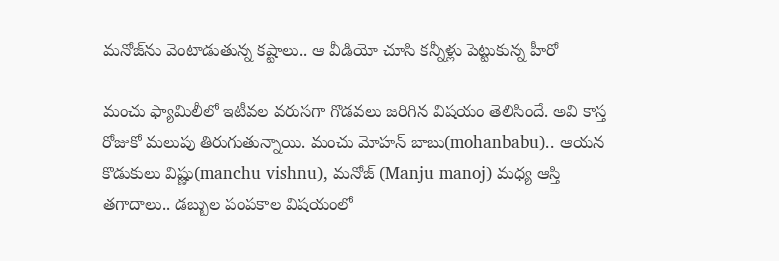మనోజ్‌ను వెంటాడుతున్న కష్టాలు.. ఆ వీడియో చూసి కన్నీళ్లు పెట్టుకున్న హీరో

మంచు ఫ్యామిలీలో ఇటీవల వరుసగా గొడవలు జరిగిన విషయం తెలిసిందే. అవి కాస్త రోజుకో మలుపు తిరుగుతున్నాయి. మంచు మోహన్ బాబు(mohanbabu).. ఆయన కొడుకులు విష్ణు(manchu vishnu), మనోజ్ (Manju manoj) మధ్య ఆస్తి తగాదాలు.. డబ్బుల పంపకాల విషయంలో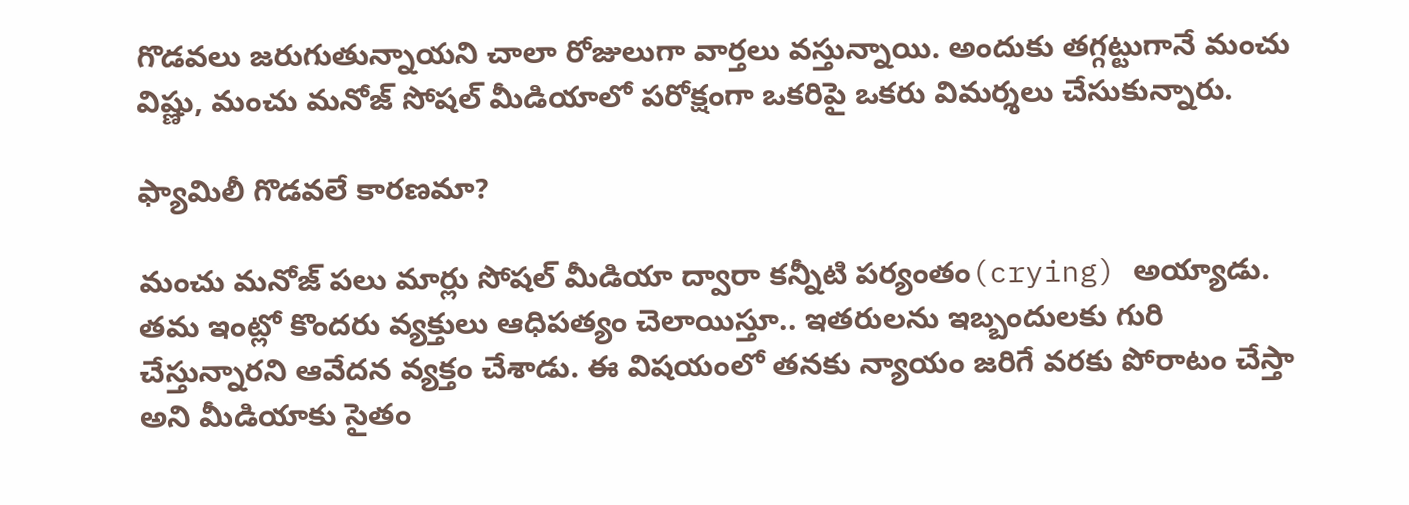గొడవలు జరుగుతున్నాయని చాలా రోజులుగా వార్తలు వస్తున్నాయి. అందుకు తగ్గట్టుగానే మంచు విష్ణు, మంచు మనోజ్ సోషల్ మీడియాలో పరోక్షంగా ఒకరిపై ఒకరు విమర్శలు చేసుకున్నారు.

ఫ్యామిలీ గొడవలే కారణమా?

మంచు మనోజ్ పలు మార్లు సోషల్ మీడియా ద్వారా కన్నీటి పర్యంతం(crying) అయ్యాడు. తమ ఇంట్లో కొందరు వ్యక్తులు ఆధిపత్యం చెలాయిస్తూ.. ఇతరులను ఇబ్బందులకు గురి చేస్తున్నారని ఆవేదన వ్యక్తం చేశాడు. ఈ విషయంలో తనకు న్యాయం జరిగే వరకు పోరాటం చేస్తా అని మీడియాకు సైతం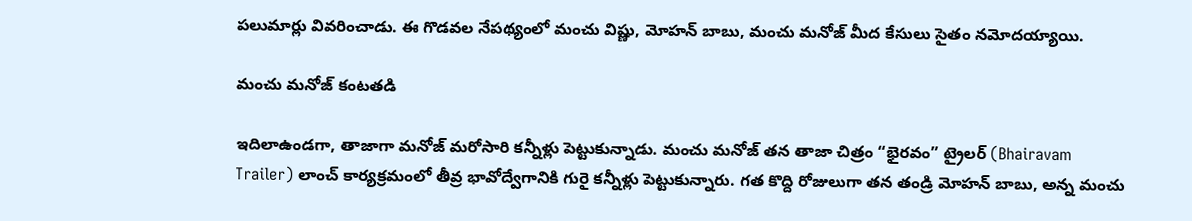పలుమార్లు వివరించాడు. ఈ గొడవల నేపథ్యంలో మంచు విష్ణు, మోహన్ బాబు, మంచు మనోజ్ మీద కేసులు సైతం నమోదయ్యాయి.

మంచు మనోజ్ కంటతడి

ఇదిలాఉండగా, తాజాగా మనోజ్ మరోసారి కన్నీళ్లు పెట్టుకున్నాడు. మంచు మనోజ్ తన తాజా చిత్రం “భైరవం” ట్రైలర్ (Bhairavam Trailer) లాంచ్ కార్యక్రమంలో తీవ్ర భావోద్వేగానికి గురై కన్నీళ్లు పెట్టుకున్నారు. గత కొద్ది రోజులుగా తన తండ్రి మోహన్ బాబు, అన్న మంచు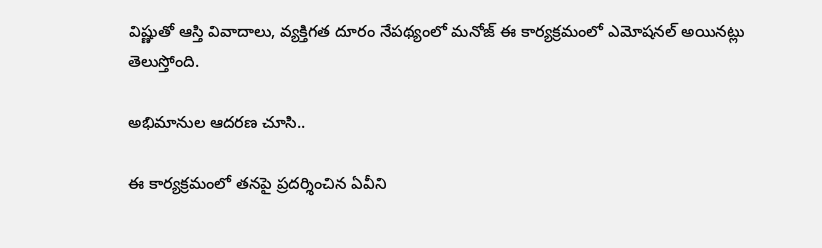విష్ణుతో ఆస్తి వివాదాలు, వ్యక్తిగత దూరం నేపథ్యంలో మనోజ్ ఈ కార్యక్రమంలో ఎమోషనల్ అయినట్లు తెలుస్తోంది.

అభిమానుల ఆదరణ చూసి..

ఈ కార్యక్రమంలో తనపై ప్రదర్శించిన ఏవీని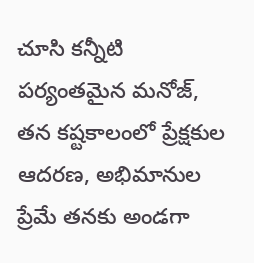చూసి కన్నీటి పర్యంతమైన మనోజ్, తన కష్టకాలంలో ప్రేక్షకుల ఆదరణ, అభిమానుల ప్రేమే తనకు అండగా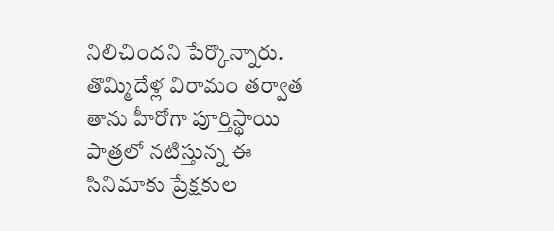నిలిచిందని పేర్కొన్నారు. తొమ్మిదేళ్ల విరామం తర్వాత తాను హీరోగా పూర్తిస్థాయి పాత్రలో నటిస్తున్న ఈ సినిమాకు ప్రేక్షకుల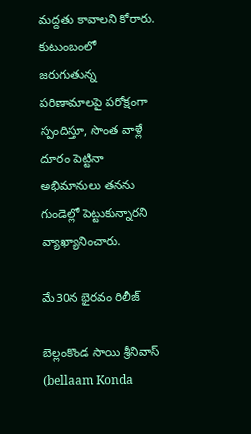మద్దతు కావాలని కోరారు. కుటుంబంలో జరుగుతున్న పరిణామాలపై పరోక్షంగా స్పందిస్తూ, సొంత వాళ్లే దూరం పెట్టినా అభిమానులు తనను గుండెల్లో పెట్టుకున్నారని వ్యాఖ్యానించారు.

మే30న భైరవం రిలీజ్

బెల్లంకొండ సాయి శ్రీనివాస్ (bellaam Konda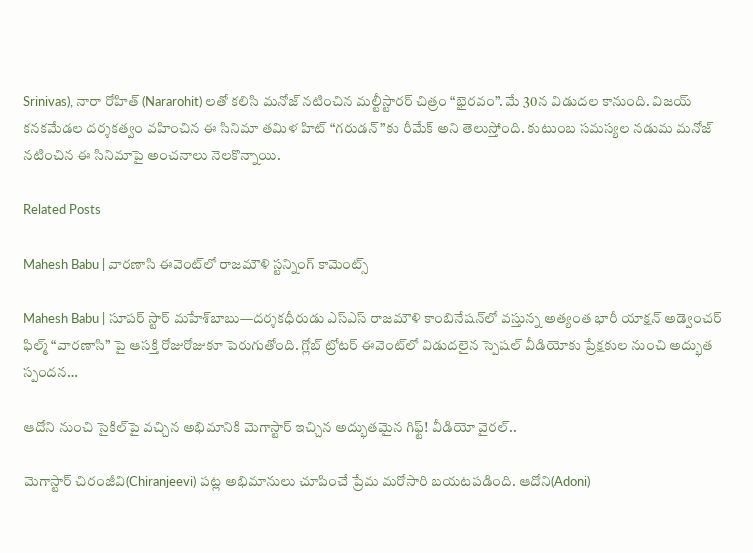Srinivas), నారా రోహిత్ (Nararohit) లతో కలిసి మనోజ్ నటించిన మల్టీస్టారర్ చిత్రం “భైరవం”. మే 30న విడుదల కానుంది. విజయ్ కనకమేడల దర్శకత్వం వహించిన ఈ సినిమా తమిళ హిట్ “గరుడన్”కు రీమేక్ అని తెలుస్తోంది. కుటుంబ సమస్యల నడుమ మనోజ్ నటించిన ఈ సినిమాపై అంచనాలు నెలకొన్నాయి.

Related Posts

Mahesh Babu | వారణాసి ఈవెంట్‌లో రాజమౌళి స్ట‌న్నింగ్ కామెంట్స్

Mahesh Babu | సూపర్ స్టార్ మహేశ్‌బాబు—దర్శకధీరుడు ఎస్‌ఎస్‌ రాజమౌళి కాంబినేషన్‌లో వస్తున్న అత్యంత భారీ యాక్షన్ అడ్వెంచర్ ఫిల్మ్ “వారణాసి” పై ఆసక్తి రోజురోజుకూ పెరుగుతోంది. గ్లోబ్ ట్రోటర్ ఈవెంట్‌లో విడుదలైన స్పెషల్ వీడియోకు ప్రేక్షకుల నుంచి అద్భుత స్పందన…

ఆదోని నుంచి సైకిల్‌పై వచ్చిన అభిమానికి మెగాస్టార్ ఇచ్చిన అద్భుతమైన గిఫ్ట్! వీడియో వైరల్..

మెగాస్టార్ చిరంజీవి(Chiranjeevi) పట్ల అభిమానులు చూపించే ప్రేమ మరోసారి బయటపడింది. ఆదోని(Adoni)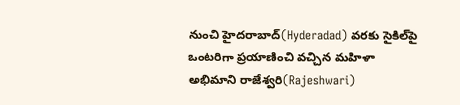నుంచి హైదరాబాద్(Hyderadad) వరకు సైకిల్‌పై ఒంటరిగా ప్రయాణించి వచ్చిన మహిళా అభిమాని రాజేశ్వరి(Rajeshwari)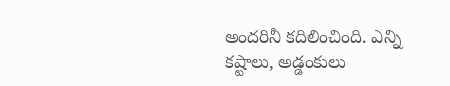అందరినీ కదిలించింది. ఎన్ని కష్టాలు, అడ్డంకులు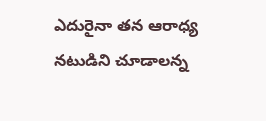ఎదురైనా తన ఆరాధ్య నటుడిని చూడాలన్న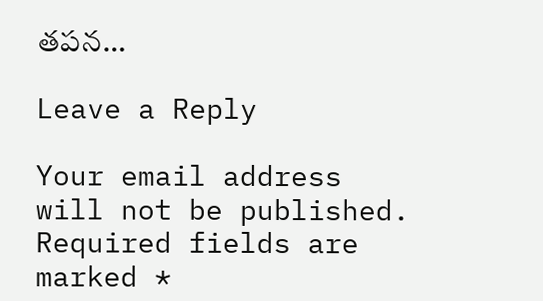తపన…

Leave a Reply

Your email address will not be published. Required fields are marked *